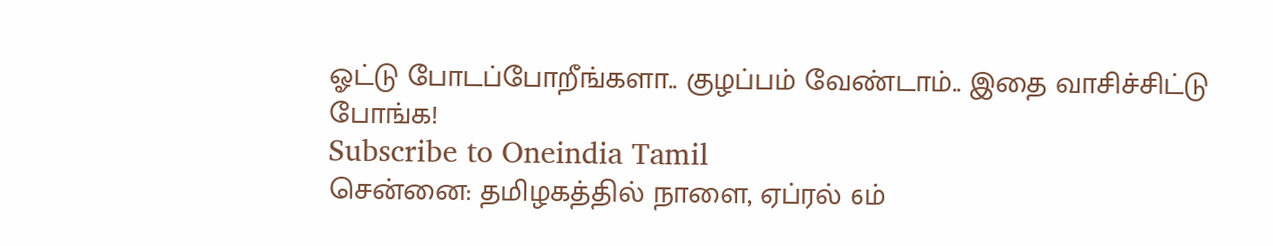ஓட்டு போடப்போறீங்களா.. குழப்பம் வேண்டாம்.. இதை வாசிச்சிட்டு போங்க!
Subscribe to Oneindia Tamil
சென்னை: தமிழகத்தில் நாளை, ஏப்ரல் 6ம்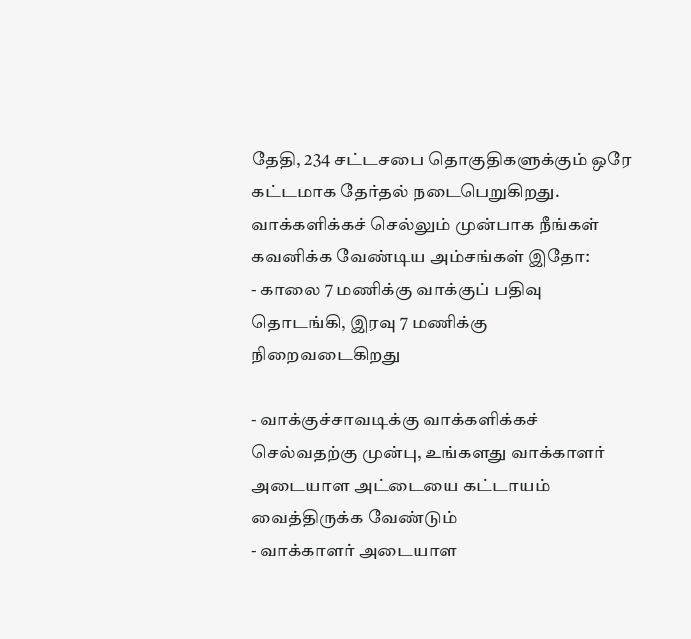தேதி, 234 சட்டசபை தொகுதிகளுக்கும் ஒரே கட்டமாக தேர்தல் நடைபெறுகிறது. வாக்களிக்கச் செல்லும் முன்பாக நீங்கள் கவனிக்க வேண்டிய அம்சங்கள் இதோ:
- காலை 7 மணிக்கு வாக்குப் பதிவு தொடங்கி, இரவு 7 மணிக்கு நிறைவடைகிறது

- வாக்குச்சாவடிக்கு வாக்களிக்கச் செல்வதற்கு முன்பு, உங்களது வாக்காளர் அடையாள அட்டையை கட்டாயம் வைத்திருக்க வேண்டும்
- வாக்காளர் அடையாள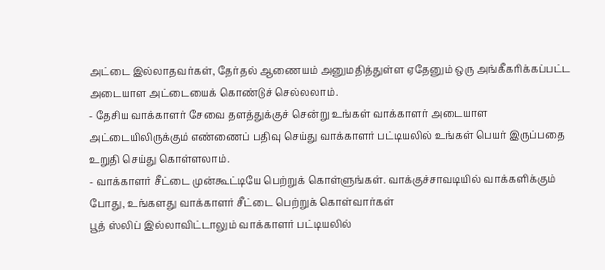அட்டை இல்லாதவர்கள், தேர்தல் ஆணையம் அனுமதித்துள்ள ஏதேனும் ஒரு அங்கீகரிக்கப்பட்ட அடையாள அட்டையைக் கொண்டுச் செல்லலாம்.
- தேசிய வாக்காளர் சேவை தளத்துக்குச் சென்று உங்கள் வாக்காளர் அடையாள அட்டையிலிருக்கும் எண்ணைப் பதிவு செய்து வாக்காளர் பட்டியலில் உங்கள் பெயர் இருப்பதை உறுதி செய்து கொள்ளலாம்.
- வாக்காளர் சீட்டை முன்கூட்டியே பெற்றுக் கொள்ளுங்கள். வாக்குச்சாவடியில் வாக்களிக்கும் போது, உங்களது வாக்காளர் சீட்டை பெற்றுக் கொள்வார்கள்
பூத் ஸ்லிப் இல்லாவிட்டாலும் வாக்காளர் பட்டியலில்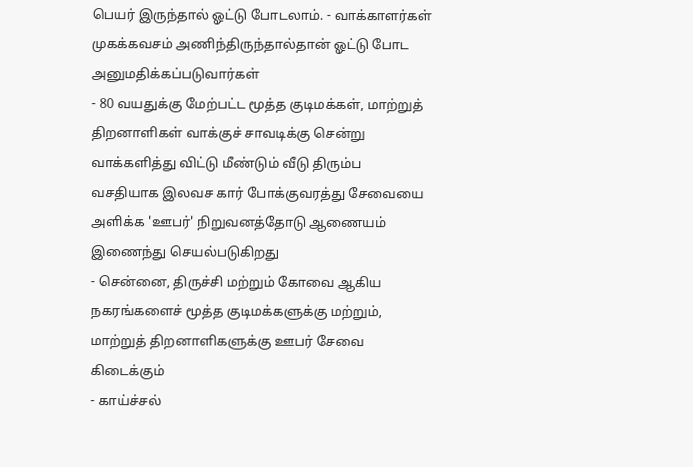பெயர் இருந்தால் ஓட்டு போடலாம். - வாக்காளர்கள் முகக்கவசம் அணிந்திருந்தால்தான் ஓட்டு போட அனுமதிக்கப்படுவார்கள்
- 80 வயதுக்கு மேற்பட்ட மூத்த குடிமக்கள், மாற்றுத் திறனாளிகள் வாக்குச் சாவடிக்கு சென்று வாக்களித்து விட்டு மீண்டும் வீடு திரும்ப வசதியாக இலவச கார் போக்குவரத்து சேவையை அளிக்க 'ஊபர்' நிறுவனத்தோடு ஆணையம் இணைந்து செயல்படுகிறது
- சென்னை, திருச்சி மற்றும் கோவை ஆகிய நகரங்களைச் மூத்த குடிமக்களுக்கு மற்றும், மாற்றுத் திறனாளிகளுக்கு ஊபர் சேவை கிடைக்கும்
- காய்ச்சல்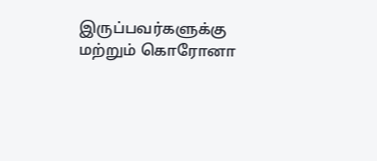இருப்பவர்களுக்கு மற்றும் கொரோனா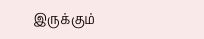இருக்கும்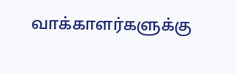வாக்காளர்களுக்கு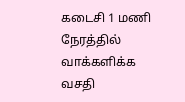கடைசி 1 மணி நேரத்தில் வாக்களிக்க வசதி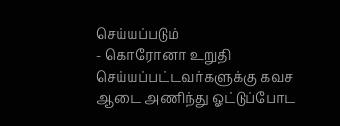செய்யப்படும்
- கொரோனா உறுதி செய்யப்பட்டவர்களுக்கு கவச ஆடை அணிந்து ஓட்டுப்போட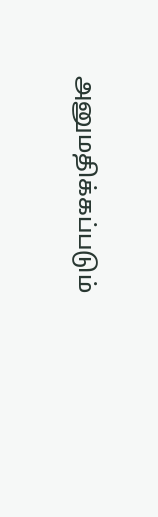அனுமதிக்கப்படும்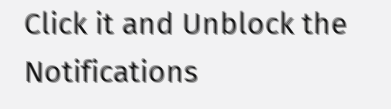Click it and Unblock the Notifications